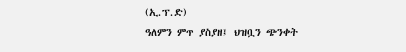(ኢ.ፕ.ድ)
ዓለምን ምጥ ያስያዘ፤ ህዝቧን ጭንቀት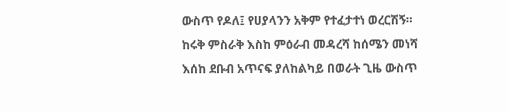ውስጥ የዶለ፤ የሀያላንን አቅም የተፈታተነ ወረርሽኝ። ከሩቅ ምስራቅ እስከ ምዕራብ መዳረሻ ከሰሜን መነሻ እሰከ ደቡብ አጥናፍ ያለከልካይ በወራት ጊዜ ውስጥ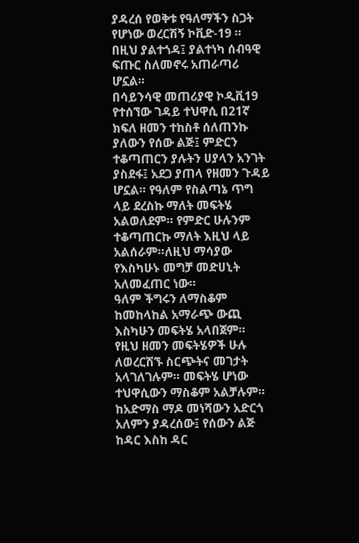ያዳረሰ የወቅቱ የዓለማችን ስጋት የሆነው ወረርሽኝ ኮቪድ-19 ። በዚህ ያልተጎዳ፤ ያልተነካ ሰብዓዊ ፍጡር ስለመኖሩ አጠራጣሪ ሆኗል።
በሳይንሳዊ መጠሪያዊ ኮዲቪ19 የተሰኘው ገዳይ ተህዋሲ በ21ኛ ክፍለ ዘመን ተከስቶ ሰለጠንኩ ያለውን የሰው ልጅ፤ ምድርን ተቆጣጠርን ያሉትን ሀያላን አንገት ያስደፋ፤ አደጋ ያጠላ የዘመን ጉዳይ ሆኗል። የዓለም የስልጣኔ ጥግ ላይ ደረስኩ ማለት መፍትሄ አልወለደም። የምድር ሁሉንም ተቆጣጠርኩ ማለት እዚህ ላይ አልሰራም።ለዚህ ማሳያው የእስካሁኑ መግቻ መድሀኒት አለመፈጠር ነው።
ዓለም ችግሩን ለማስቆም ከመከላከል አማራጭ ውጪ እስካሁን መፍትሄ አላበጀም። የዚህ ዘመን መፍትሄዎች ሁሉ ለወረርሽኙ ስርጭትና መገታት አላገለገሉም። መፍትሄ ሆነው ተህዋሲውን ማስቆም አልቻሉም።
ከአድማስ ማዶ መነሻውን አድርጎ አለምን ያዳረሰው፤ የሰውን ልጅ ከዳር እስከ ዳር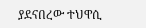ያደናበረው ተህዋሲ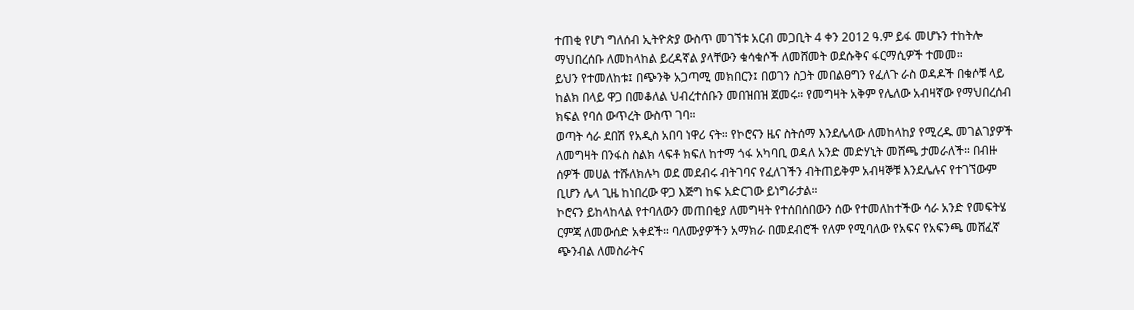ተጠቂ የሆነ ግለሰብ ኢትዮጵያ ውስጥ መገኘቱ አርብ መጋቢት 4 ቀን 2012 ዓ.ም ይፋ መሆኑን ተከትሎ ማህበረሰቡ ለመከላከል ይረዳኛል ያላቸውን ቁሳቁሶች ለመሸመት ወደሱቅና ፋርማሲዎች ተመመ።
ይህን የተመለከቱ፤ በጭንቅ አጋጣሚ መክበርን፤ በወገን ስጋት መበልፀግን የፈለጉ ራስ ወዳዶች በቁሶቹ ላይ ከልክ በላይ ዋጋ በመቆለል ህብረተሰቡን መበዝበዝ ጀመሩ። የመግዛት አቅም የሌለው አብዛኛው የማህበረሰብ ክፍል የባሰ ውጥረት ውስጥ ገባ።
ወጣት ሳራ ደበሽ የአዲስ አበባ ነዋሪ ናት። የኮሮናን ዜና ስትሰማ እንደሌላው ለመከላከያ የሚረዱ መገልገያዎች ለመግዛት በንፋስ ስልክ ላፍቶ ክፍለ ከተማ ጎፋ አካባቢ ወዳለ አንድ መድሃኒት መሸጫ ታመራለች። በብዙ ሰዎች መሀል ተሹለክሉካ ወደ መደብሩ ብትገባና የፈለገችን ብትጠይቅም አብዛኞቹ እንደሌሉና የተገኘውም ቢሆን ሌላ ጊዜ ከነበረው ዋጋ እጅግ ከፍ አድርገው ይነግራታል።
ኮሮናን ይከላከላል የተባለውን መጠበቂያ ለመግዛት የተሰበሰበውን ሰው የተመለከተችው ሳራ አንድ የመፍትሄ ርምጃ ለመውሰድ አቀደች። ባለሙያዎችን አማክራ በመደብሮች የለም የሚባለው የአፍና የአፍንጫ መሸፈኛ ጭንብል ለመስራትና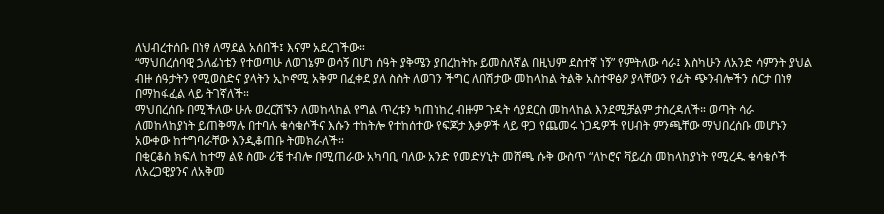ለህብረተሰቡ በነፃ ለማደል አሰበች፤ እናም አደረገችው።
“ማህበረሰባዊ ኃለፊነቴን የተወጣሁ ለወገኔም ወሳኝ በሆነ ሰዓት ያቅሜን ያበረከትኩ ይመስለኛል በዚህም ደስተኛ ነኝ” የምትለው ሳራ፤ እስካሁን ለአንድ ሳምንት ያህል ብዙ ሰዓታትን የሚወስድና ያላትን ኢኮኖሚ አቅም በፈቀደ ያለ ስስት ለወገን ችግር ለበሽታው መከላከል ትልቅ አስተዋፅዖ ያላቸውን የፊት ጭንብሎችን ሰርታ በነፃ በማከፋፈል ላይ ትገኛለች።
ማህበረሰቡ በሚችለው ሁሉ ወረርሽኙን ለመከላከል የግል ጥረቱን ካጠነከረ ብዙም ጉዳት ሳያደርስ መከላከል እንደሚቻልም ታስረዳለች። ወጣት ሳራ ለመከላከያነት ይጠቅማሉ በተባሉ ቁሳቁሶችና እሱን ተከትሎ የተከሰተው የፍጆታ እቃዎች ላይ ዋጋ የጨመሩ ነጋዴዎች የሀብት ምንጫቸው ማህበረሰቡ መሆኑን አውቀው ከተግባራቸው እንዲቆጠቡ ትመክራለች።
በቂርቆስ ክፍለ ከተማ ልዩ ስሙ ሪቼ ተብሎ በሚጠራው አካባቢ ባለው አንድ የመድሃኒት መሸጫ ሱቅ ውስጥ “ለኮሮና ቫይረስ መከላከያነት የሚረዱ ቁሳቁሶች ለአረጋዊያንና ለአቅመ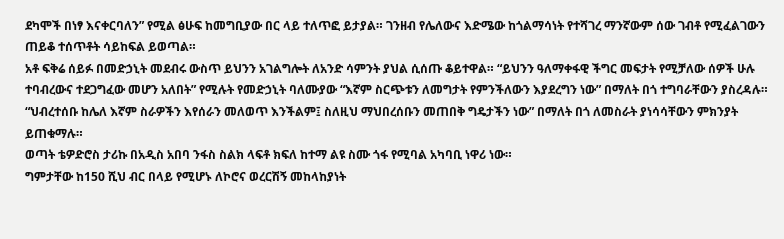ደካሞች በነፃ እናቀርባለን” የሚል ፅሁፍ ከመግቢያው በር ላይ ተለጥፎ ይታያል። ገንዘብ የሌለውና እድሜው ከጎልማሳነት የተሻገረ ማንኛውም ሰው ገብቶ የሚፈልገውን ጠይቆ ተሰጥቶት ሳይከፍል ይወጣል።
አቶ ፍቅሬ ሰይፉ በመድኃኒት መደብሩ ውስጥ ይህንን አገልግሎት ለአንድ ሳምንት ያህል ሲሰጡ ቆይተዋል። “ይህንን ዓለማቀፋዊ ችግር መፍታት የሚቻለው ሰዎች ሁሉ ተባብረውና ተደጋግፈው መሆን አለበት” የሚሉት የመድኃኒት ባለሙያው “እኛም ስርጭቱን ለመግታት የምንችለውን እያደረግን ነው” በማለት በጎ ተግባራቸውን ያስረዳሉ።
“ህብረተሰቡ ከሌለ እኛም ስራዎችን እየሰራን መለወጥ እንችልም፤ ስለዚህ ማህበረሰቡን መጠበቅ ግዴታችን ነው” በማለት በጎ ለመስራት ያነሳሳቸውን ምክንያት ይጠቁማሉ።
ወጣት ቴዎድሮስ ታሪኩ በአዲስ አበባ ንፋስ ስልክ ላፍቶ ክፍለ ከተማ ልዩ ስሙ ጎፋ የሚባል አካባቢ ነዋሪ ነው።
ግምታቸው ከ150 ሺህ ብር በላይ የሚሆኑ ለኮሮና ወረርሽኝ መከላከያነት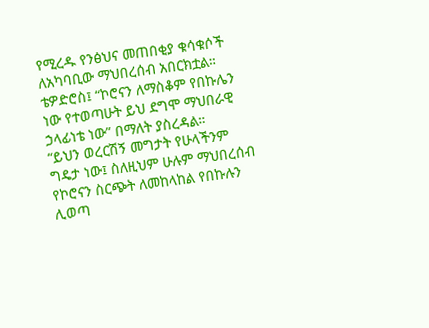የሚረዱ የንፅህና መጠበቂያ ቁሳቁሶች ለአካባቢው ማህበረሰብ አበርክቷል። ቴዎድሮስ፤ “ኮሮናን ለማስቆም የበኩሌን ነው የተወጣሁት ይህ ደግሞ ማህበራዊ ኃላፊነቴ ነው” በማለት ያስረዳል።
“ይህን ወረርሽኝ መግታት የሁላችንም ግዴታ ነው፤ ስለዚህም ሁሉም ማህበረሰብ የኮሮናን ስርጭት ለመከላከል የበኩሉን ሊወጣ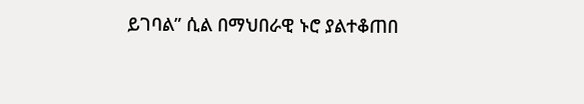ይገባል” ሲል በማህበራዊ ኑሮ ያልተቆጠበ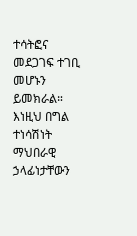ተሳትፎና መደጋገፍ ተገቢ መሆኑን ይመክራል።
እነዚህ በግል ተነሳሽነት ማህበራዊ ኃላፊነታቸውን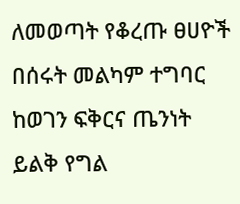ለመወጣት የቆረጡ ፀሀዮች በሰሩት መልካም ተግባር ከወገን ፍቅርና ጤንነት ይልቅ የግል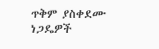ጥቅም ያስቀደሙ ነጋዴዎች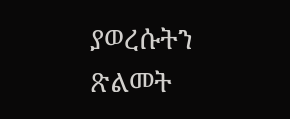ያወረሱትን ጽልመት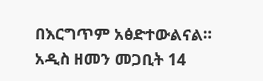በእርግጥም አፅድተውልናል።
አዲስ ዘመን መጋቢት 14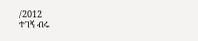/2012
ተገኝ ብሩ